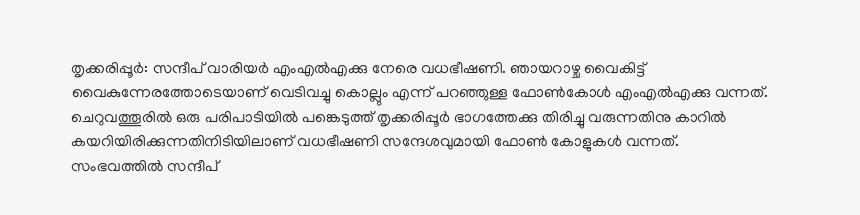തൃക്കരിപ്പൂർ: സന്ദീപ് വാരിയർ എംഎൽഎക്കു നേരെ വധഭീഷണി. ഞായറാഴ്ച വൈകിട്ട് വൈകുന്നേരത്തോടെയാണ് വെടിവച്ചു കൊല്ലും എന്ന് പറഞ്ഞുള്ള ഫോൺകോൾ എംഎൽഎക്കു വന്നത്. ചെറുവത്തൂരിൽ ഒരു പരിപാടിയിൽ പങ്കെടുത്ത് തൃക്കരിപ്പൂർ ഭാഗത്തേക്കു തിരിച്ചു വരുന്നതിനു കാറിൽ കയറിയിരിക്കുന്നതിനിടിയിലാണ് വധഭീഷണി സന്ദേശവുമായി ഫോൺ കോളുകൾ വന്നത്.
സംഭവത്തിൽ സന്ദീപ്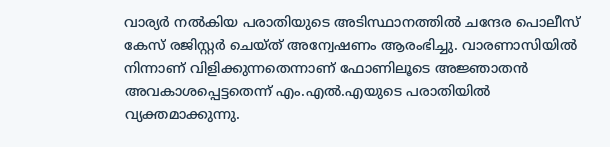വാര്യർ നൽകിയ പരാതിയുടെ അടിസ്ഥാനത്തിൽ ചന്ദേര പൊലീസ് കേസ് രജിസ്റ്റർ ചെയ്ത് അന്വേഷണം ആരംഭിച്ചു. വാരണാസിയിൽ നിന്നാണ് വിളിക്കുന്നതെന്നാണ് ഫോണിലൂടെ അജ്ഞാതൻ അവകാശപ്പെട്ടതെന്ന് എം.എൽ.എയുടെ പരാതിയിൽ വ്യക്തമാക്കുന്നു.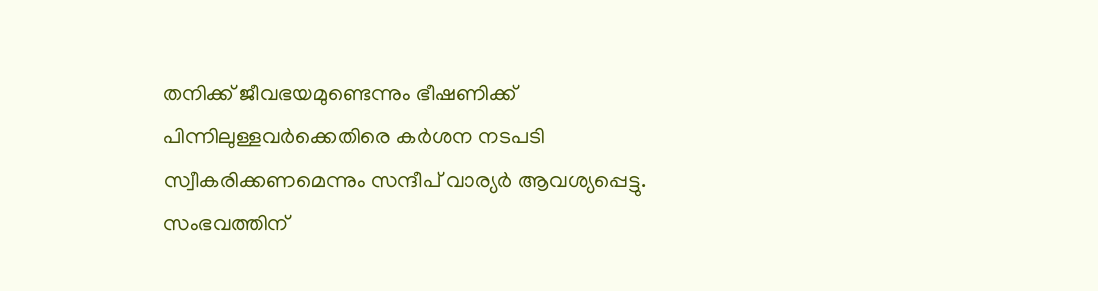തനിക്ക് ജീവഭയമുണ്ടെന്നും ഭീഷണിക്ക് പിന്നിലുള്ളവർക്കെതിരെ കർശന നടപടി സ്വീകരിക്കണമെന്നും സന്ദീപ് വാര്യർ ആവശ്യപ്പെട്ടു. സംഭവത്തിന്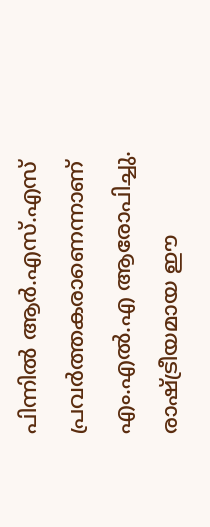പിന്നിൽ ആർ.എസ്.എസ് പ്രവർത്തകരാണെന്നാണ് എം.എൽ.എ ആരോപിച്ചു. രാഷ്ട്രീയമായ ഈ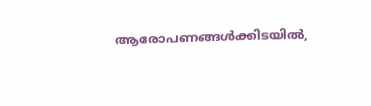ആരോപണങ്ങൾക്കിടയിൽ,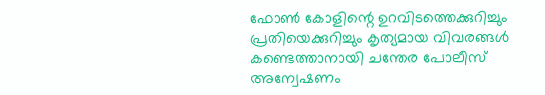ഫോൺ കോളിന്റെ ഉറവിടത്തെക്കുറിച്ചും പ്രതിയെക്കുറിച്ചും കൃത്യമായ വിവരങ്ങൾ കണ്ടെത്താനായി ചന്തേര പോലീസ് അന്വേഷണം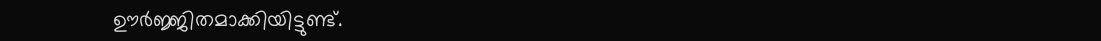ഊർജ്ജിതമാക്കിയിട്ടുണ്ട്.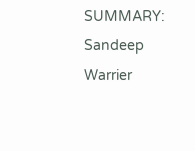SUMMARY: Sandeep Warrier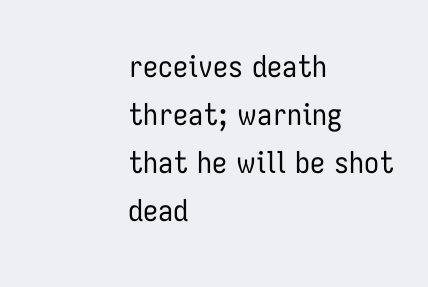receives death threat; warning that he will be shot dead